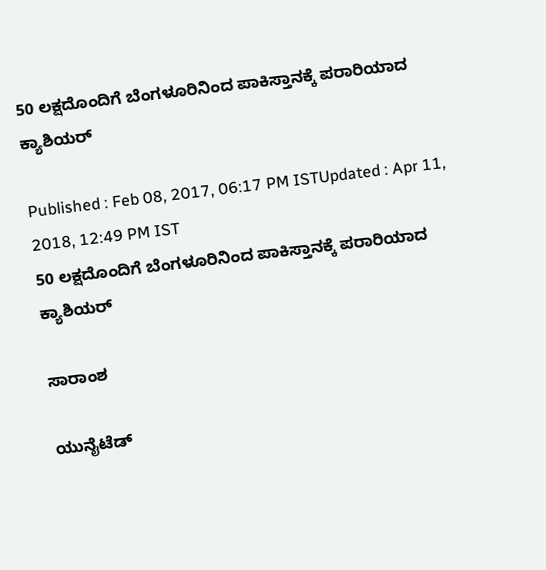50 ಲಕ್ಷದೊಂದಿಗೆ ಬೆಂಗಳೂರಿನಿಂದ ಪಾಕಿಸ್ತಾನಕ್ಕೆ ಪರಾರಿಯಾದ ಕ್ಯಾಶಿಯರ್

Published : Feb 08, 2017, 06:17 PM ISTUpdated : Apr 11, 2018, 12:49 PM IST
50 ಲಕ್ಷದೊಂದಿಗೆ ಬೆಂಗಳೂರಿನಿಂದ ಪಾಕಿಸ್ತಾನಕ್ಕೆ ಪರಾರಿಯಾದ ಕ್ಯಾಶಿಯರ್

ಸಾರಾಂಶ

ಯುನೈಟೆಡ್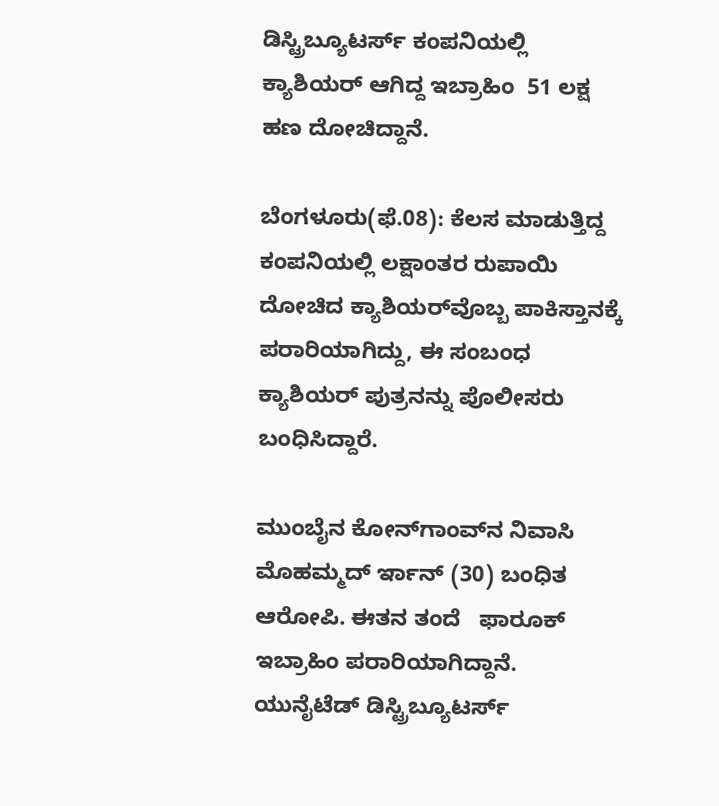ಡಿಸ್ಟ್ರಿಬ್ಯೂಟರ್ಸ್ ಕಂಪನಿಯಲ್ಲಿ ಕ್ಯಾಶಿಯರ್ ಆಗಿದ್ದ ಇಬ್ರಾಹಿಂ  51 ಲಕ್ಷ ಹಣ ದೋಚಿದ್ದಾನೆ.

ಬೆಂಗಳೂರು(ಫೆ.08): ಕೆಲಸ ಮಾಡುತ್ತಿದ್ದ ಕಂಪನಿಯಲ್ಲಿ ಲಕ್ಷಾಂತರ ರುಪಾಯಿ ದೋಚಿದ ಕ್ಯಾಶಿಯರ್‌ವೊಬ್ಬ ಪಾಕಿಸ್ತಾನಕ್ಕೆ ಪರಾರಿಯಾಗಿದ್ದು, ಈ ಸಂಬಂಧ ಕ್ಯಾಶಿಯರ್ ಪುತ್ರನನ್ನು ಪೊಲೀಸರು ಬಂಧಿಸಿದ್ದಾರೆ.

ಮುಂಬೈನ ಕೋನ್‌ಗಾಂವ್‌ನ ನಿವಾಸಿ ಮೊಹಮ್ಮದ್ ರ್ಇಾನ್ (30) ಬಂಧಿತ ಆರೋಪಿ. ಈತನ ತಂದೆ   ಫಾರೂಕ್ ಇಬ್ರಾಹಿಂ ಪರಾರಿಯಾಗಿದ್ದಾನೆ. ಯುನೈಟೆಡ್ ಡಿಸ್ಟ್ರಿಬ್ಯೂಟರ್ಸ್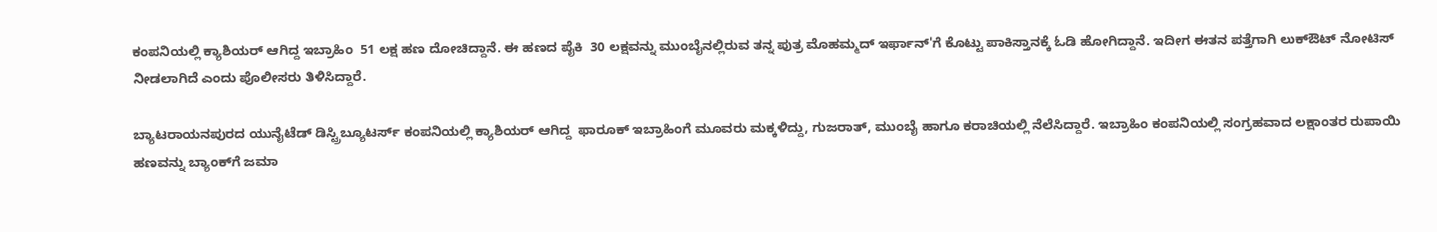ಕಂಪನಿಯಲ್ಲಿ ಕ್ಯಾಶಿಯರ್ ಆಗಿದ್ದ ಇಬ್ರಾಹಿಂ  51 ಲಕ್ಷ ಹಣ ದೋಚಿದ್ದಾನೆ. ಈ ಹಣದ ಪೈಕಿ  30 ಲಕ್ಷವನ್ನು ಮುಂಬೈನಲ್ಲಿರುವ ತನ್ನ ಪುತ್ರ ಮೊಹಮ್ಮದ್ ಇರ್ಫಾನ್'ಗೆ ಕೊಟ್ಟು ಪಾಕಿಸ್ತಾನಕ್ಕೆ ಓಡಿ ಹೋಗಿದ್ದಾನೆ. ಇದೀಗ ಈತನ ಪತ್ತೆಗಾಗಿ ಲುಕ್‌ಔಟ್ ನೋಟಿಸ್ ನೀಡಲಾಗಿದೆ ಎಂದು ಪೊಲೀಸರು ತಿಳಿಸಿದ್ದಾರೆ.

ಬ್ಯಾಟರಾಯನಪುರದ ಯುನೈಟೆಡ್ ಡಿಸ್ಟ್ರಿಬ್ಯೂಟರ್ಸ್ ಕಂಪನಿಯಲ್ಲಿ ಕ್ಯಾಶಿಯರ್ ಆಗಿದ್ದ  ಫಾರೂಕ್ ಇಬ್ರಾಹಿಂಗೆ ಮೂವರು ಮಕ್ಕಳಿದ್ದು, ಗುಜರಾತ್, ಮುಂಬೈ ಹಾಗೂ ಕರಾಚಿಯಲ್ಲಿ ನೆಲೆಸಿದ್ದಾರೆ. ಇಬ್ರಾಹಿಂ ಕಂಪನಿಯಲ್ಲಿ ಸಂಗ್ರಹವಾದ ಲಕ್ಷಾಂತರ ರುಪಾಯಿ ಹಣವನ್ನು ಬ್ಯಾಂಕ್‌ಗೆ ಜಮಾ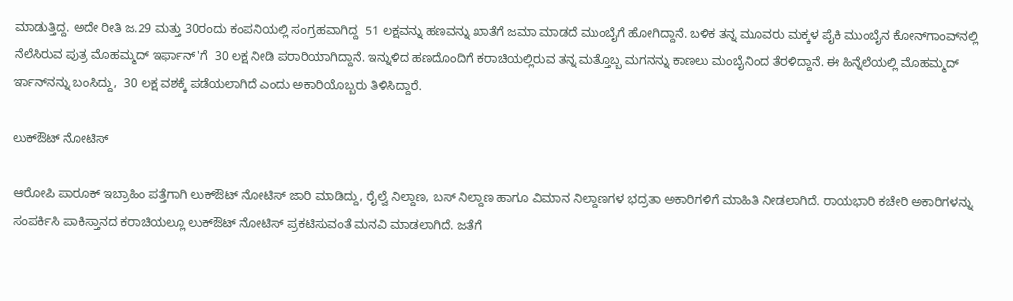ಮಾಡುತ್ತಿದ್ದ. ಅದೇ ರೀತಿ ಜ.29 ಮತ್ತು 30ರಂದು ಕಂಪನಿಯಲ್ಲಿ ಸಂಗ್ರಹವಾಗಿದ್ದ  51 ಲಕ್ಷವನ್ನು ಹಣವನ್ನು ಖಾತೆಗೆ ಜಮಾ ಮಾಡದೆ ಮುಂಬೈಗೆ ಹೋಗಿದ್ದಾನೆ. ಬಳಿಕ ತನ್ನ ಮೂವರು ಮಕ್ಕಳ ಪೈಕಿ ಮುಂಬೈನ ಕೋನ್‌ಗಾಂವ್‌ನಲ್ಲಿ ನೆಲೆಸಿರುವ ಪುತ್ರ ಮೊಹಮ್ಮದ್ ಇರ್ಫಾನ್'ಗೆ  30 ಲಕ್ಷ ನೀಡಿ ಪರಾರಿಯಾಗಿದ್ದಾನೆ. ಇನ್ನುಳಿದ ಹಣದೊಂದಿಗೆ ಕರಾಚಿಯಲ್ಲಿರುವ ತನ್ನ ಮತ್ತೊಬ್ಬ ಮಗನನ್ನು ಕಾಣಲು ಮಂಬೈನಿಂದ ತೆರಳಿದ್ದಾನೆ. ಈ ಹಿನ್ನೆಲೆಯಲ್ಲಿ ಮೊಹಮ್ಮದ್ ರ್ಇಾನ್‌ನನ್ನು ಬಂಸಿದ್ದು,  30 ಲಕ್ಷ ವಶಕ್ಕೆ ಪಡೆಯಲಾಗಿದೆ ಎಂದು ಅಕಾರಿಯೊಬ್ಬರು ತಿಳಿಸಿದ್ದಾರೆ.

ಲುಕ್‌ಔಟ್ ನೋಟಿಸ್

ಆರೋಪಿ ಪಾರೂಕ್ ಇಬ್ರಾಹಿಂ ಪತ್ತೆಗಾಗಿ ಲುಕ್‌ಔಟ್ ನೋಟಿಸ್ ಜಾರಿ ಮಾಡಿದ್ದು, ರೈಲ್ವೆ ನಿಲ್ದಾಣ, ಬಸ್ ನಿಲ್ದಾಣ ಹಾಗೂ ವಿಮಾನ ನಿಲ್ದಾಣಗಳ ಭದ್ರತಾ ಅಕಾರಿಗಳಿಗೆ ಮಾಹಿತಿ ನೀಡಲಾಗಿದೆ. ರಾಯಭಾರಿ ಕಚೇರಿ ಅಕಾರಿಗಳನ್ನು ಸಂಪರ್ಕಿಸಿ ಪಾಕಿಸ್ತಾನದ ಕರಾಚಿಯಲ್ಲೂ ಲುಕ್‌ಔಟ್ ನೋಟಿಸ್ ಪ್ರಕಟಿಸುವಂತೆ ಮನವಿ ಮಾಡಲಾಗಿದೆ. ಜತೆಗೆ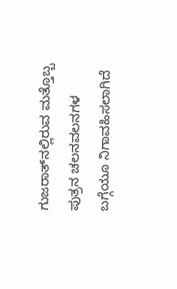ಗುಜರಾತ್‌ನಲ್ಲಿರುವ ಮತ್ತೊಬ್ಬ ಪುತ್ರನ ಚಲನವಲನಗಳ ಬಗ್ಗೆಯೂ ನಿಗಾವಹಿಸಲಾಗಿದೆ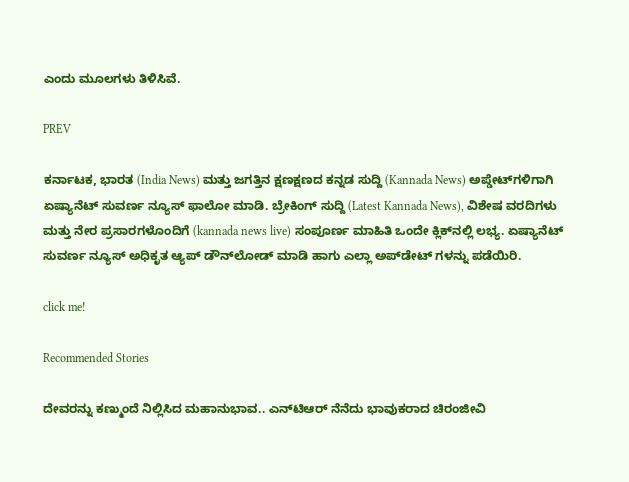ಎಂದು ಮೂಲಗಳು ತಿಳಿಸಿವೆ.

PREV

ಕರ್ನಾಟಕ, ಭಾರತ (India News) ಮತ್ತು ಜಗತ್ತಿನ ಕ್ಷಣಕ್ಷಣದ ಕನ್ನಡ ಸುದ್ದಿ (Kannada News) ಅಪ್ಡೇಟ್‌ಗಳಿಗಾಗಿ ಏಷ್ಯಾನೆಟ್ ಸುವರ್ಣ ನ್ಯೂಸ್‌ ಫಾಲೋ ಮಾಡಿ. ಬ್ರೇಕಿಂಗ್ ಸುದ್ದಿ (Latest Kannada News), ವಿಶೇಷ ವರದಿಗಳು ಮತ್ತು ನೇರ ಪ್ರಸಾರಗಳೊಂದಿಗೆ (kannada news live) ಸಂಪೂರ್ಣ ಮಾಹಿತಿ ಒಂದೇ ಕ್ಲಿಕ್‌ನಲ್ಲಿ ಲಭ್ಯ. ಏಷ್ಯಾನೆಟ್ ಸುವರ್ಣ ನ್ಯೂಸ್ ಅಧಿಕೃತ ಆ್ಯಪ್ ಡೌನ್‌ಲೋಡ್ ಮಾಡಿ ಹಾಗು ಎಲ್ಲಾ ಅಪ್‌ಡೇಟ್ ಗಳನ್ನು ಪಡೆಯಿರಿ.

click me!

Recommended Stories

ದೇವರನ್ನು ಕಣ್ಮುಂದೆ ನಿಲ್ಲಿಸಿದ ಮಹಾನುಭಾವ.. ಎನ್‌ಟಿಆರ್ ನೆನೆದು ಭಾವುಕರಾದ ಚಿರಂಜೀವಿ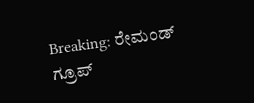Breaking: ರೇಮಂಡ್‌ ಗ್ರೂಪ್‌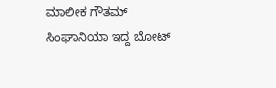ಮಾಲೀಕ ಗೌತಮ್‌ ಸಿಂಘಾನಿಯಾ ಇದ್ದ ಬೋಟ್‌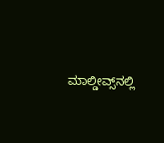ಮಾಲ್ಡೀವ್ಸ್‌ನಲ್ಲಿ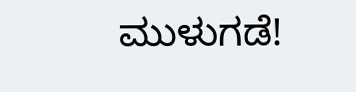ಮುಳುಗಡೆ!